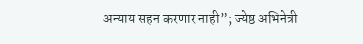अन्याय सहन करणार नाही”; ज्येष्ठ अभिनेत्री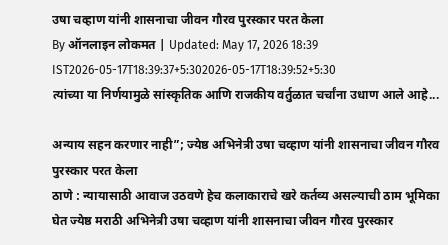उषा चव्हाण यांनी शासनाचा जीवन गौरव पुरस्कार परत केला
By ऑनलाइन लोकमत | Updated: May 17, 2026 18:39 IST2026-05-17T18:39:37+5:302026-05-17T18:39:52+5:30
त्यांच्या या निर्णयामुळे सांस्कृतिक आणि राजकीय वर्तुळात चर्चांना उधाण आले आहे...

अन्याय सहन करणार नाही”; ज्येष्ठ अभिनेत्री उषा चव्हाण यांनी शासनाचा जीवन गौरव पुरस्कार परत केला
ठाणे : न्यायासाठी आवाज उठवणे हेच कलाकाराचे खरे कर्तव्य असल्याची ठाम भूमिका घेत ज्येष्ठ मराठी अभिनेत्री उषा चव्हाण यांनी शासनाचा जीवन गौरव पुरस्कार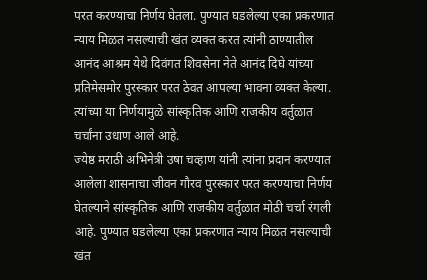परत करण्याचा निर्णय घेतला. पुण्यात घडलेल्या एका प्रकरणात न्याय मिळत नसल्याची खंत व्यक्त करत त्यांनी ठाण्यातील आनंद आश्रम येथे दिवंगत शिवसेना नेते आनंद दिघे यांच्या प्रतिमेसमोर पुरस्कार परत ठेवत आपल्या भावना व्यक्त केल्या. त्यांच्या या निर्णयामुळे सांस्कृतिक आणि राजकीय वर्तुळात चर्चांना उधाण आले आहे.
ज्येष्ठ मराठी अभिनेत्री उषा चव्हाण यांनी त्यांना प्रदान करण्यात आलेला शासनाचा जीवन गौरव पुरस्कार परत करण्याचा निर्णय घेतल्याने सांस्कृतिक आणि राजकीय वर्तुळात मोठी चर्चा रंगली आहे. पुण्यात घडलेल्या एका प्रकरणात न्याय मिळत नसल्याची खंत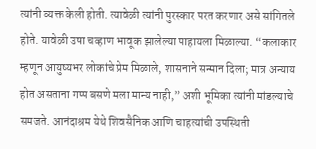त्यांनी व्यक्त केली होती. त्यावेळी त्यांनी पुरस्कार परत करणार असे सांगितले होते. यावेळी उषा चव्हाण भावूक झालेल्या पाहायला मिळाल्या. “कलाकार म्हणून आयुष्यभर लोकांचे प्रेम मिळाले, शासनाने सन्मान दिला; मात्र अन्याय होत असताना गप्प बसणे मला मान्य नाही,” अशी भूमिका त्यांनी मांडल्याचे समजते. आनंदाश्रम येथे शिवसैनिक आणि चाहत्यांची उपस्थिती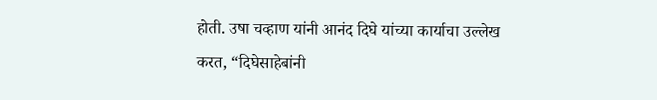होती. उषा चव्हाण यांनी आनंद दिघे यांच्या कार्याचा उल्लेख करत, “दिघेसाहेबांनी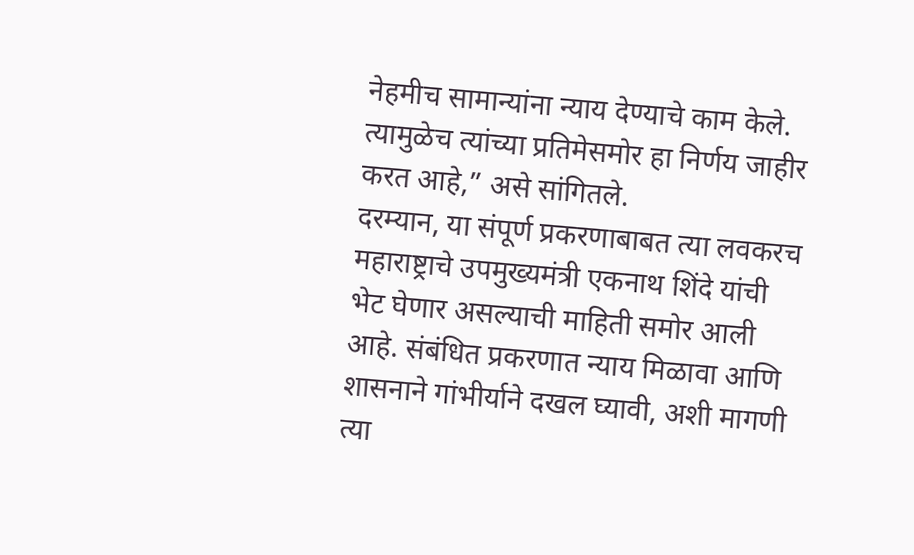नेहमीच सामान्यांना न्याय देण्याचे काम केले. त्यामुळेच त्यांच्या प्रतिमेसमोर हा निर्णय जाहीर करत आहे,” असे सांगितले.
दरम्यान, या संपूर्ण प्रकरणाबाबत त्या लवकरच महाराष्ट्राचे उपमुख्यमंत्री एकनाथ शिंदे यांची भेट घेणार असल्याची माहिती समोर आली आहे. संबंधित प्रकरणात न्याय मिळावा आणि शासनाने गांभीर्याने दखल घ्यावी, अशी मागणी त्या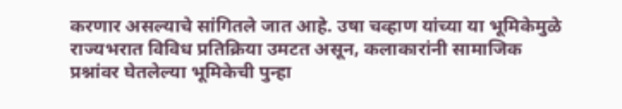करणार असल्याचे सांगितले जात आहे. उषा चव्हाण यांच्या या भूमिकेमुळे राज्यभरात विविध प्रतिक्रिया उमटत असून, कलाकारांनी सामाजिक प्रश्नांवर घेतलेल्या भूमिकेची पुन्हा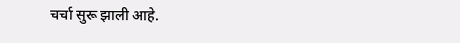चर्चा सुरू झाली आहे.